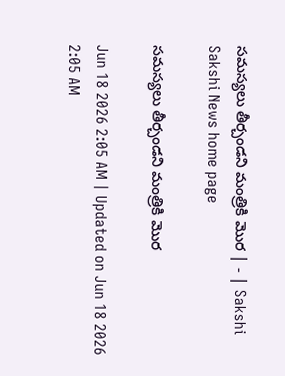సమస్యలు తీర్చండని మంత్రికి మొర | - | Sakshi
Sakshi News home page

సమస్యలు తీర్చండని మంత్రికి మొర

Jun 18 2026 2:05 AM | Updated on Jun 18 2026 2:05 AM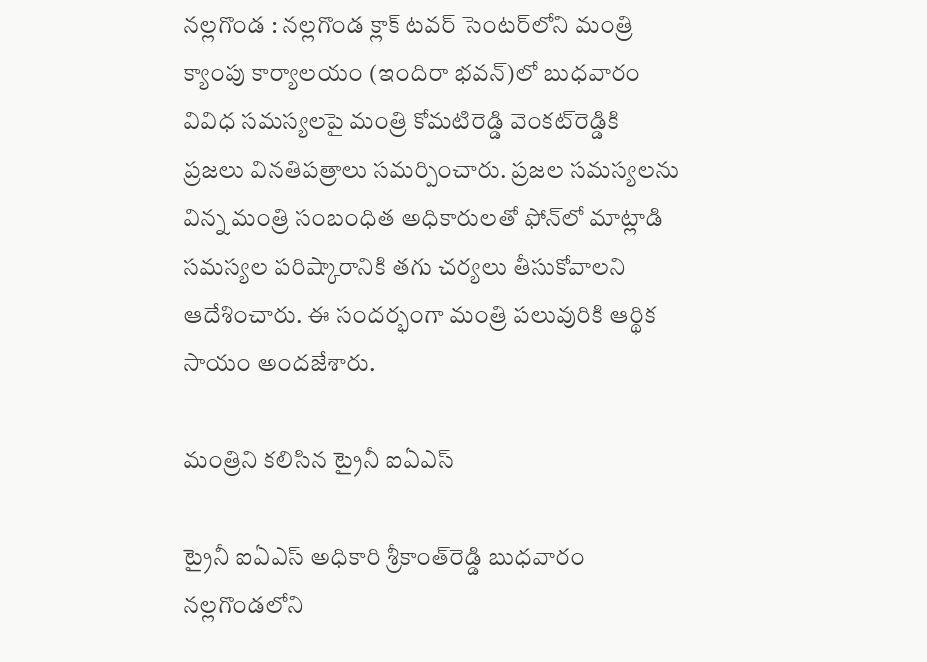నల్లగొండ : నల్లగొండ క్లాక్‌ టవర్‌ సెంటర్‌లోని మంత్రి క్యాంపు కార్యాలయం (ఇందిరా భవన్‌)లో బుధవారం వివిధ సమస్యలపై మంత్రి కోమటిరెడ్డి వెంకట్‌రెడ్డికి ప్రజలు వినతిపత్రాలు సమర్పించారు. ప్రజల సమస్యలను విన్న మంత్రి సంబంధిత అధికారులతో ఫోన్‌లో మాట్లాడి సమస్యల పరిష్కారానికి తగు చర్యలు తీసుకోవాలని ఆదేశించారు. ఈ సందర్భంగా మంత్రి పలువురికి ఆర్థిక సాయం అందజేశారు.

మంత్రిని కలిసిన ట్రైనీ ఐఏఎస్‌

ట్రైనీ ఐఏఎస్‌ అధికారి శ్రీకాంత్‌రెడ్డి బుధవారం నల్లగొండలోని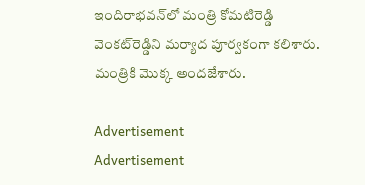ఇందిరాభవన్‌లో మంత్రి కోమటిరెడ్డి వెంకట్‌రెడ్డిని మర్యాద పూర్వకంగా కలిశారు. మంత్రికి మొక్క అందజేశారు.

Advertisement
Advertisement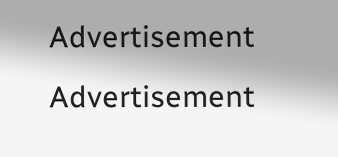Advertisement
Advertisement